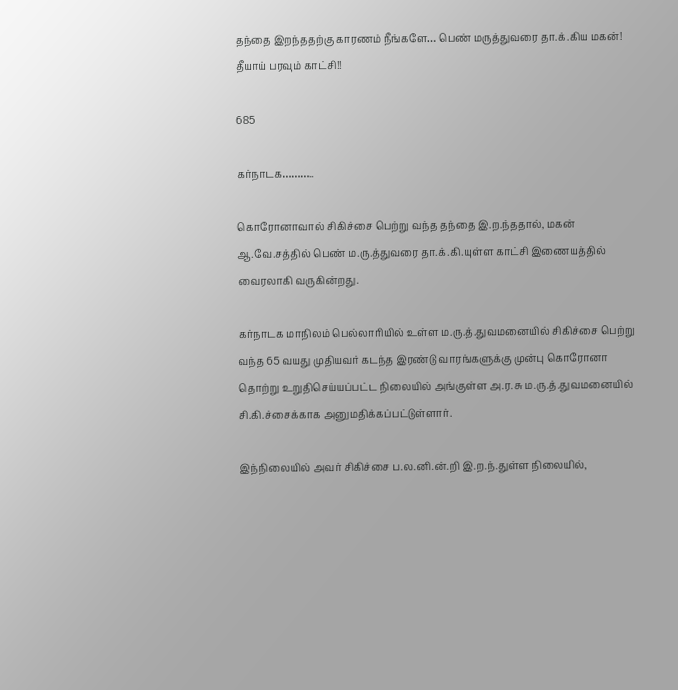தந்தை இறந்ததற்கு காரணம் நீங்களே… பெண் மருத்துவரை தா.க்.கிய மகன்! தீயாய் பரவும் காட்சி!!

685

கர்நாடக………..

கொரோனாவால் சிகிச்சை பெற்று வந்த தந்தை இ.ற.ந்ததால், மகன் ஆ.வே.சத்தில் பெண் ம.ரு.த்துவரை தா.க்.கி.யுள்ள காட்சி இணையத்தில் வைரலாகி வருகின்றது.

கர்நாடக மாநிலம் பெல்லாரியில் உள்ள ம.ரு.த்.துவமனையில் சிகிச்சை பெற்று வந்த 65 வயது முதியவர் கடந்த இரண்டு வாரங்களுக்கு முன்பு கொரோனா தொற்று உறுதிசெய்யப்பட்ட நிலையில் அங்குள்ள அ.ர.சு ம.ரு.த்.துவமனையில் சி.கி.ச்சைக்காக அனுமதிக்கப்பட்டுள்ளார்.

இந்நிலையில் அவர் சிகிச்சை ப.ல.னி.ன்.றி இ.ற.ந்.துள்ள நிலையில்,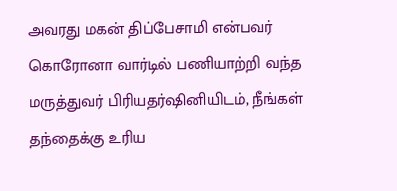அவரது மகன் திப்பேசாமி என்பவர் கொரோனா வார்டில் பணியாற்றி வந்த மருத்துவர் பிரியதர்ஷினியிடம், நீங்கள் தந்தைக்கு உரிய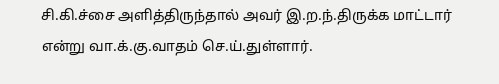சி.கி.ச்சை அளித்திருந்தால் அவர் இ.ற.ந்.திருக்க மாட்டார் என்று வா.க்.கு.வாதம் செ.ய்.துள்ளார்.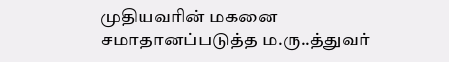முதியவரின் மகனை சமாதானப்படுத்த ம.ரு..த்துவர்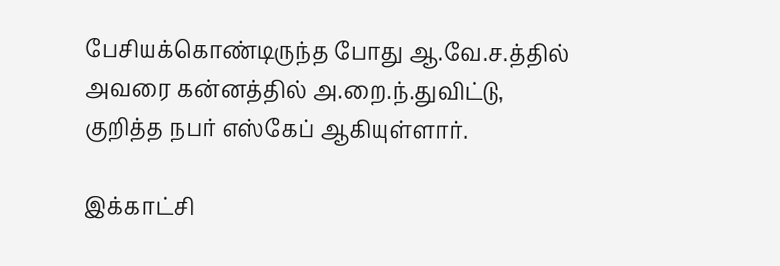பேசியக்கொண்டிருந்த போது ஆ.வே.ச.த்தில் அவரை கன்னத்தில் அ.றை.ந்.துவிட்டு, குறித்த நபர் எஸ்கேப் ஆகியுள்ளார்.

இக்காட்சி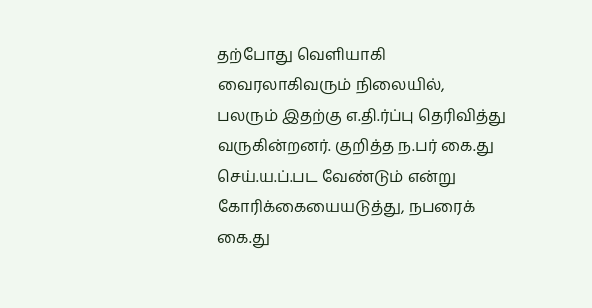தற்போது வெளியாகி வைரலாகிவரும் நிலையில், பலரும் இதற்கு எ.தி.ர்ப்பு தெரிவித்து வருகின்றனர். குறித்த ந.பர் கை.து செய்.ய.ப்.பட வேண்டும் என்று கோரிக்கையையடுத்து, நபரைக் கை.து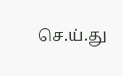செ.ய்.து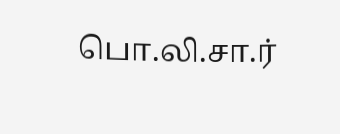பொ.லி.சா.ர்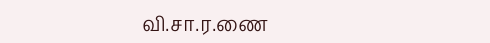வி.சா.ர.ணை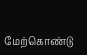மேற்கொண்டு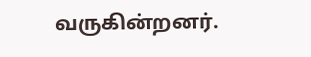வருகின்றனர்.